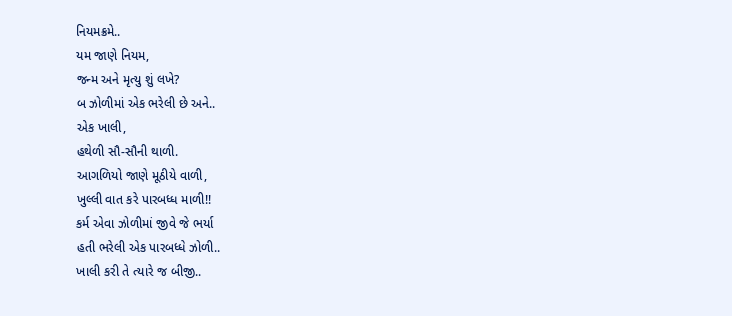નિયમક્રમે..
યમ જાણે નિયમ,
જન્મ અને મૃત્યુ શું લખે?
બ ઝોળીમાં એક ભરેલી છે અને..
એક ખાલી,
હથેળી સૌ-સૌની થાળી.
આગળિયો જાણે મૂઠીયે વાળી,
ખુલ્લી વાત કરે પારબધ્ધ માળી!!
કર્મ એવા ઝોળીમાં જીવે જે ભર્યા
હતી ભરેલી એક પારબધ્ધે ઝોળી..
ખાલી કરી તે ત્યારે જ બીજી..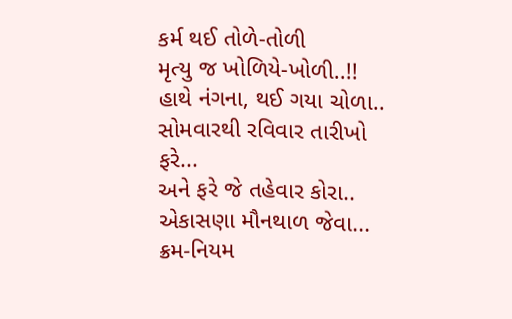કર્મ થઈ તોળે-તોળી
મૃત્યુ જ ખોળિયે-ખોળી..!!
હાથે નંગના, થઈ ગયા ચોળા..
સોમવારથી રવિવાર તારીખો ફરે...
અને ફરે જે તહેવાર કોરા..
એકાસણા મૌનથાળ જેવા...
ક્રમ-નિયમ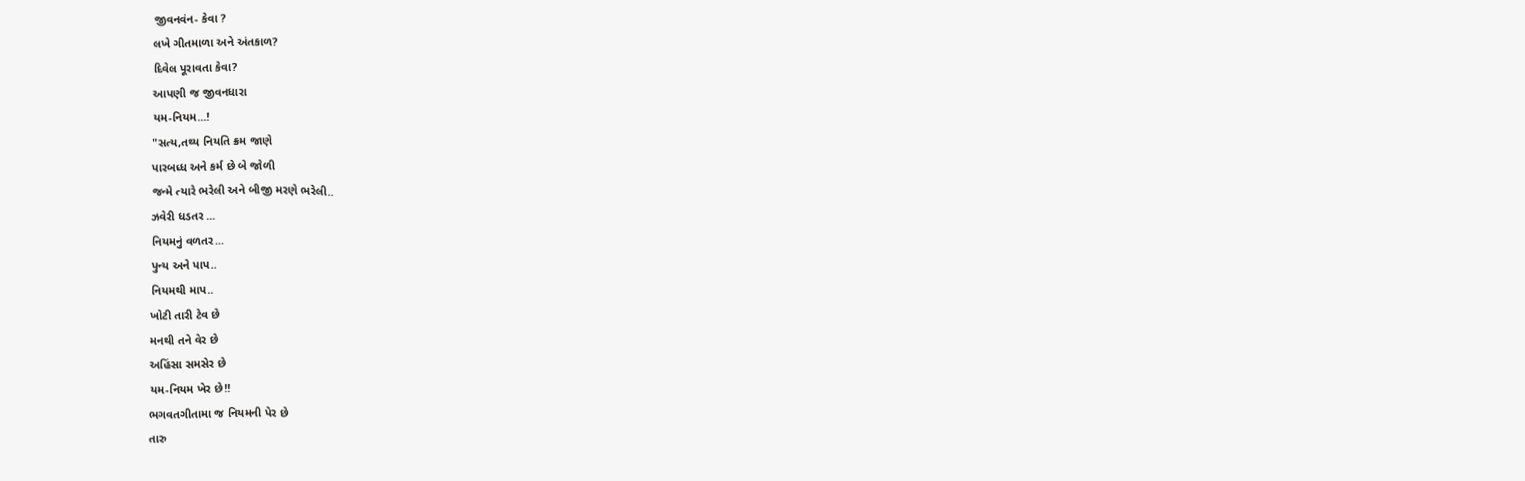જીવનવંન- કેવા ?
લખે ગીતમાળા અને અંતકાળ?
દિવેલ પૂરાવતા કેવા?
આપણી જ જીવનધારા
યમ-નિયમ...!
"સત્ય,તથ્ય નિયતિ ક્રમ જાણે
પારબધ્ધ અને કર્મ છે બે જોળી
જન્મે ત્યારે ભરેલી અને બીજી મરણે ભરેલી..
ઝવેરી ધડતર ...
નિયમનું વળતર...
પુન્ય અને પાપ..
નિયમથી માપ..
ખોટી તારી ટેવ છે
મનથી તને વેર છે
અહિંસા સમસેર છે
યમ-નિયમ ખેર છે!!
ભગવતગીતામા જ નિયમની પેર છે
તારુ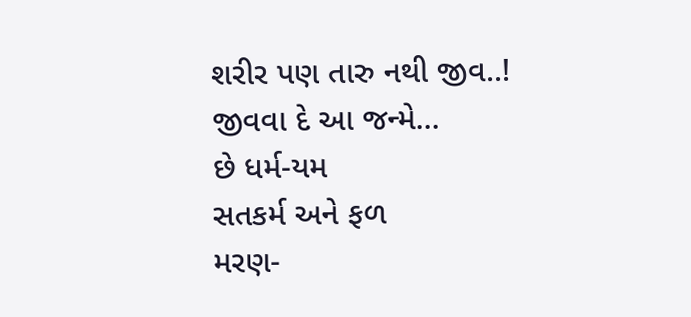શરીર પણ તારુ નથી જીવ..!
જીવવા દે આ જન્મે...
છે ધર્મ-યમ
સતકર્મ અને ફળ
મરણ-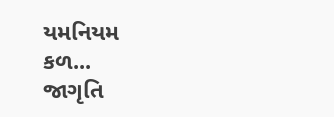યમનિયમ
કળ...
જાગૃતિ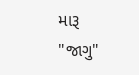મારૂ "જાગુ"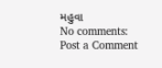મહુવા
No comments:
Post a Comment